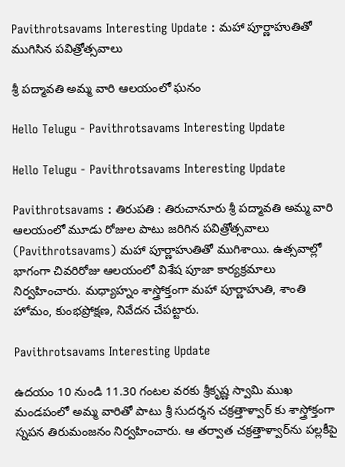Pavithrotsavams Interesting Update : మ‌హా పూర్ణాహుతితో ముగిసిన పవిత్రోత్సవాలు

శ్రీ పద్మావతి అమ్మ వారి ఆల‌యంలో ఘ‌నం

Hello Telugu - Pavithrotsavams Interesting Update

Hello Telugu - Pavithrotsavams Interesting Update

Pavithrotsavams : తిరుపతి : తిరుచానూరు శ్రీ పద్మావతి అమ్మ వారి ఆలయంలో మూడు రోజుల పాటు జ‌రిగిన ప‌విత్రోత్స‌వాలు (Pavithrotsavams) మహా పూర్ణాహుతితో ముగిశాయి. ఉత్సవాల్లో భాగంగా చివరిరోజు ఆలయంలో విశేష పూజా కార్యక్రమాలు నిర్వహించారు. మ‌ధ్యాహ్నం శాస్త్రోక్తంగా మహా పూర్ణాహుతి, శాంతి హోమం, కుంభప్రోక్షణ, నివేదన చేప‌ట్టారు.

Pavithrotsavams Interesting Update

ఉదయం 10 నుండి 11.30 గంటల వరకు శ్రీకృష్ణ స్వామి ముఖ మండ‌పంలో అమ్మ వారితో పాటు శ్రీ సుదర్శన చక్రత్తాళ్వార్ కు శాస్త్రోక్తంగా స్నపన తిరుమంజనం నిర్వహించారు. ఆ తర్వాత చ‌క్ర‌త్తాళ్వార్‌ను ప‌ల్ల‌కీపై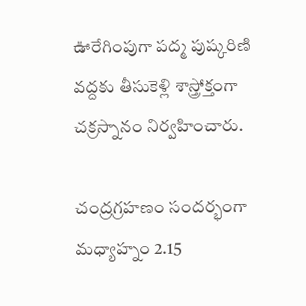ఊరేగింపుగా ప‌ద్మ పుష్క‌రిణి వ‌ద్ద‌కు తీసుకెళ్లి శాస్త్రోక్తంగా చక్రస్నానం నిర్వహించారు.

చంద్రగ్రహణం సందర్భంగా మధ్యాహ్నం 2.15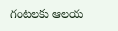గంటలకు ఆలయ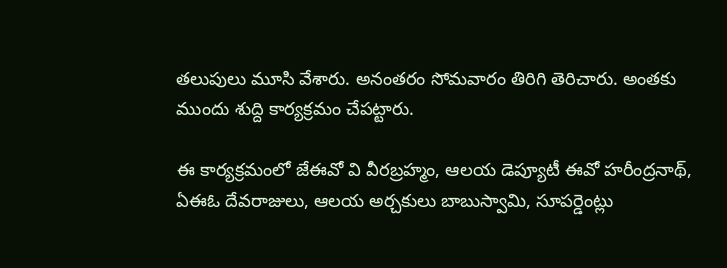తలుపులు మూసి వేశారు. అనంత‌రం సోమ‌వారం తిరిగి తెరిచారు. అంత‌కు ముందు శుద్ది కార్య‌క్ర‌మం చేప‌ట్టారు.

ఈ కార్య‌క్ర‌మంలో జేఈవో వి వీరబ్రహ్మం, ఆల‌య డెప్యూటీ ఈవో హ‌రీంద్ర‌నాథ్‌, ఏఈఓ దేవరాజులు, ఆల‌య అర్చ‌కులు బాబుస్వామి, సూపర్డెంట్లు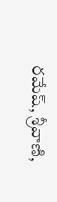రమేష్, శ్రీ‌వాణి,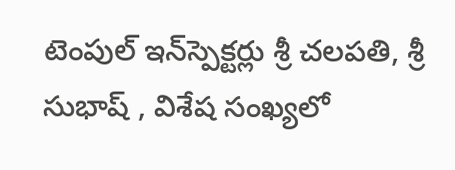టెంపుల్ ఇన్‌స్పెక్ట‌ర్లు శ్రీ చ‌ల‌ప‌తి, శ్రీ సుభాష్‌ , విశేష సంఖ్యలో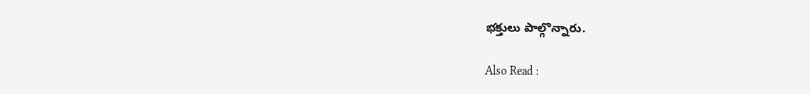భక్తులు పాల్గొన్నారు.

Also Read :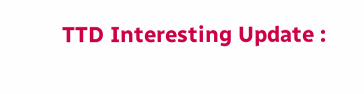TTD Interesting Update :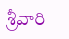శ్రీ‌వారి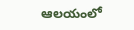ఆల‌యంలో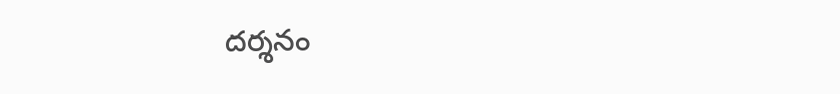ద‌ర్శ‌నం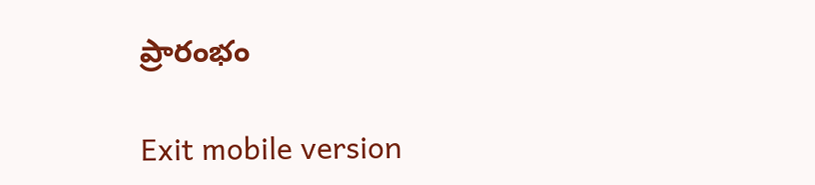ప్రారంభం

Exit mobile version